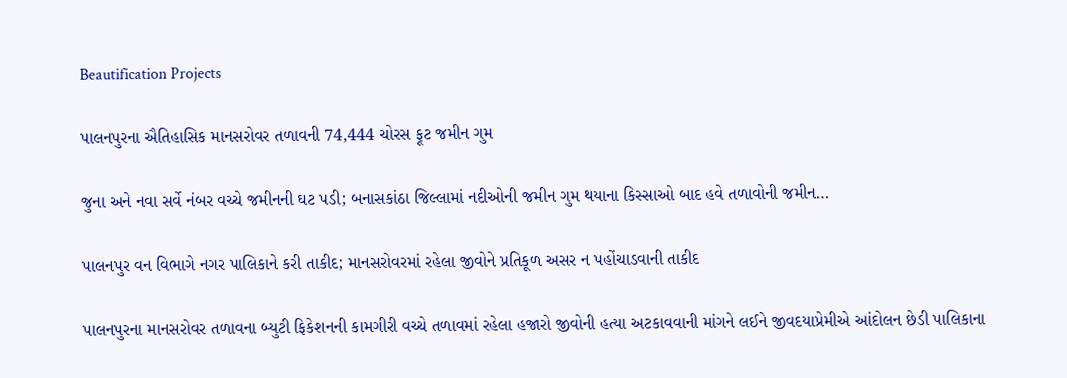Beautification Projects

પાલનપુરના ઐતિહાસિક માનસરોવર તળાવની 74,444 ચોરસ ફૂટ જમીન ગુમ

જુના અને નવા સર્વે નંબર વચ્ચે જમીનની ઘટ પડી; બનાસકાંઠા જિલ્લામાં નદીઓની જમીન ગુમ થયાના કિસ્સાઓ બાદ હવે તળાવોની જમીન…

પાલનપુર વન વિભાગે નગર પાલિકાને કરી તાકીદ; માનસરોવરમાં રહેલા જીવોને પ્રતિકૂળ અસર ન પહોંચાડવાની તાકીદ

પાલનપુરના માનસરોવર તળાવના બ્યુટી ફિકેશનની કામગીરી વચ્ચે તળાવમાં રહેલા હજારો જીવોની હત્યા અટકાવવાની માંગને લઈને જીવદયાપ્રેમીએ આંદોલન છેડી પાલિકાના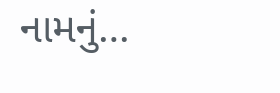નામનું…